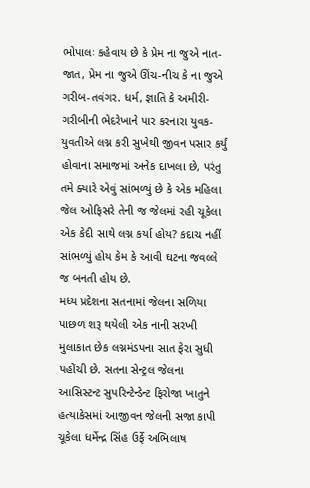ભોપાલઃ કહેવાય છે કે પ્રેમ ના જુએ નાત-જાત, પ્રેમ ના જુએ ઊંચ-નીચ કે ના જુએ ગરીબ-તવંગર. ધર્મ, જ્ઞાતિ કે અમીરી-ગરીબીની ભેદરેખાને પાર કરનારા યુવક-યુવતીએ લગ્ન કરી સુખેથી જીવન પસાર કર્યું હોવાના સમાજમાં અનેક દાખલા છે, પરંતુ તમે ક્યારે એવું સાંભળ્યું છે કે એક મહિલા જેલ ઓફિસરે તેની જ જેલમાં રહી ચૂકેલા એક કેદી સાથે લગ્ન કર્યા હોય? કદાચ નહીં સાંભળ્યું હોય કેમ કે આવી ઘટના જવલ્લે જ બનતી હોય છે.
મધ્ય પ્રદેશના સતનામાં જેલના સળિયા પાછળ શરૂ થયેલી એક નાની સરખી મુલાકાત છેક લગ્નમંડપના સાત ફેરા સુધી પહોંચી છે. સતના સેન્ટ્રલ જેલના આસિસ્ટન્ટ સુપરિન્ટેન્ડેન્ટ ફિરોજા ખાતુને હત્યાકેસમાં આજીવન જેલની સજા કાપી ચૂકેલા ધર્મેન્દ્ર સિંહ ઉર્ફે અભિલાષ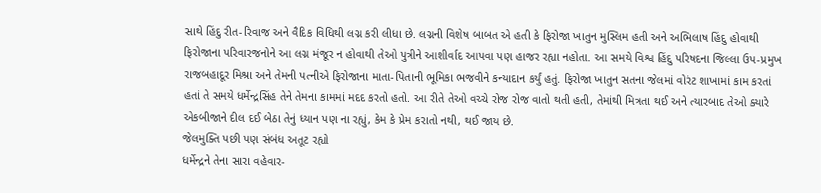સાથે હિંદુ રીત-રિવાજ અને વૈદિક વિધિથી લગ્ન કરી લીધા છે. લગ્નની વિશેષ બાબત એ હતી કે ફિરોજા ખાતુન મુસ્લિમ હતી અને અભિલાષ હિંદુ હોવાથી ફિરોજાના પરિવારજનોને આ લગ્ન મંજૂર ન હોવાથી તેઓ પુત્રીને આશીર્વાદ આપવા પણ હાજર રહ્યા નહોતા. આ સમયે વિશ્વ હિંદુ પરિષદના જિલ્લા ઉપ-પ્રમુખ રાજબહાદૂર મિશ્રા અને તેમની પત્નીએ ફિરોજાના માતા-પિતાની ભૂમિકા ભજવીને કન્યાદાન કર્યું હતું. ફિરોજા ખાતુન સતના જેલમાં વોરંટ શાખામાં કામ કરતાં હતાં તે સમયે ધર્મેન્દ્રસિંહ તેને તેમના કામમાં મદદ કરતો હતો. આ રીતે તેઓ વચ્ચે રોજ રોજ વાતો થતી હતી, તેમાંથી મિત્રતા થઈ અને ત્યારબાદ તેઓ ક્યારે એકબીજાને દીલ દઈ બેઠા તેનું ધ્યાન પણ ના રહ્યું, કેમ કે પ્રેમ કરાતો નથી, થઈ જાય છે.
જેલમુક્તિ પછી પણ સંબંધ અતૂટ રહ્યો
ધર્મેન્દ્રને તેના સારા વહેવાર-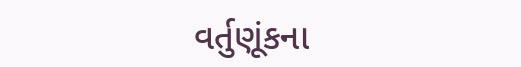વર્તુણૂંકના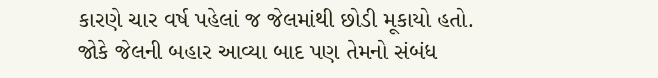કારણે ચાર વર્ષ પહેલાં જ જેલમાંથી છોડી મૂકાયો હતો. જોકે જેલની બહાર આવ્યા બાદ પણ તેમનો સંબંધ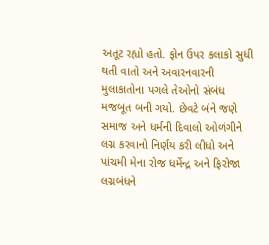અતૂટ રહ્યો હતો. ફોન ઉપર કલાકો સુધી થતી વાતો અને અવારનવારની મુલાકાતોના પગલે તેઓનો સંબંધ મજબૂત બની ગયો. છેવટે બંને જણે સમાજ અને ધર્મની દિવાલો ઓળંગીને લગ્ન કરવાનો નિર્ણય કરી લીધો અને પાંચમી મેના રોજ ધર્મેન્દ્ર અને ફિરોજા લગ્નબંધને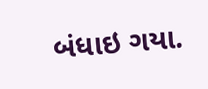બંધાઇ ગયા.